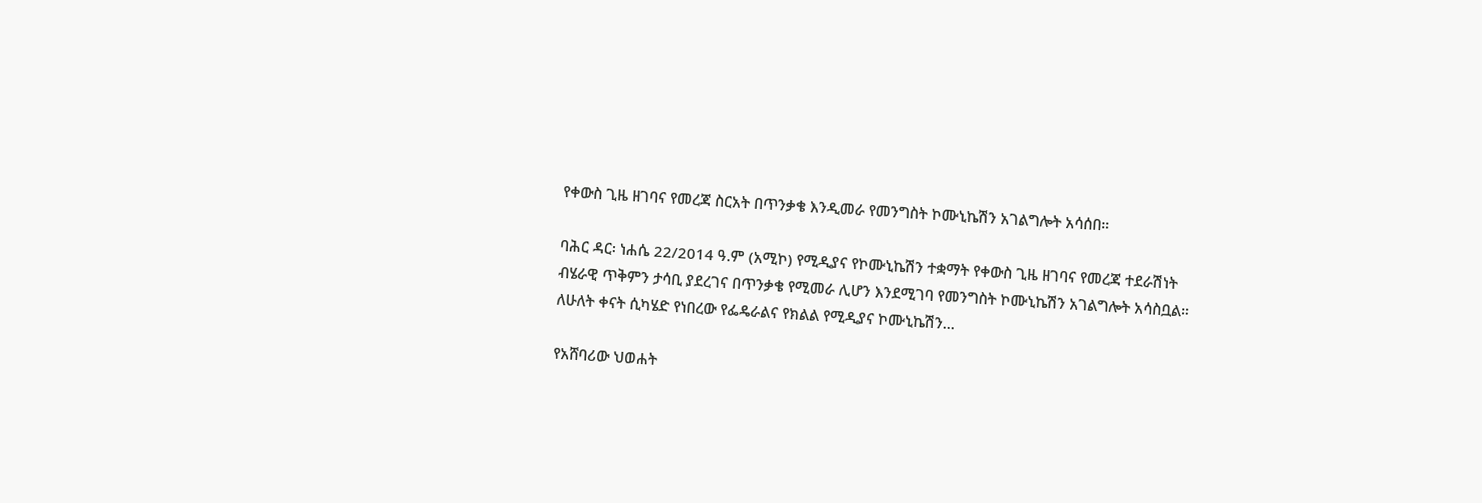የቀውስ ጊዜ ዘገባና የመረጃ ስርአት በጥንቃቄ እንዲመራ የመንግስት ኮሙኒኬሽን አገልግሎት አሳሰበ።

ባሕር ዳር፡ ነሐሴ 22/2014 ዓ.ም (አሚኮ) የሚዲያና የኮሙኒኬሽን ተቋማት የቀውስ ጊዜ ዘገባና የመረጃ ተደራሽነት ብሄራዊ ጥቅምን ታሳቢ ያደረገና በጥንቃቄ የሚመራ ሊሆን እንደሚገባ የመንግስት ኮሙኒኬሽን አገልግሎት አሳስቧል።  ለሁለት ቀናት ሲካሄድ የነበረው የፌዴራልና የክልል የሚዲያና ኮሙኒኬሽን...

የአሸባሪው ህወሐት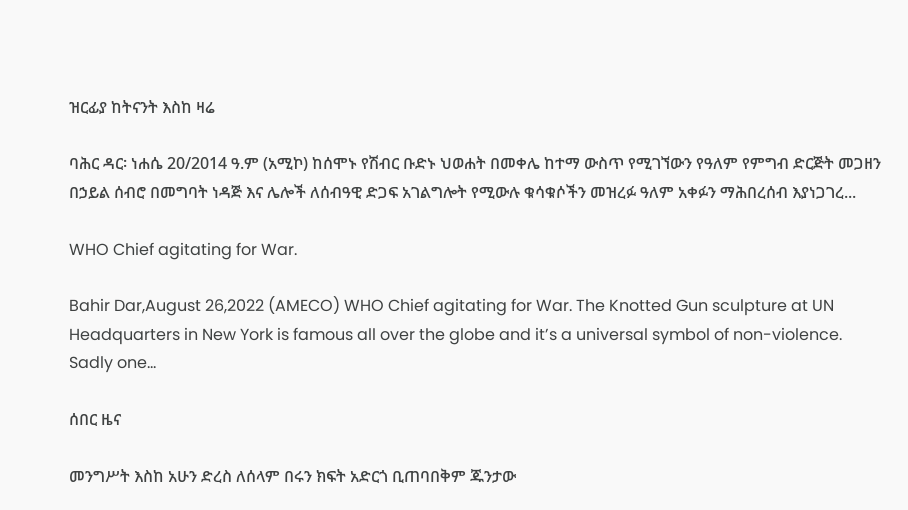ዝርፊያ ከትናንት እስከ ዛሬ

ባሕር ዳር፡ ነሐሴ 20/2014 ዓ.ም (አሚኮ) ከሰሞኑ የሽብር ቡድኑ ህወሐት በመቀሌ ከተማ ውስጥ የሚገኘውን የዓለም የምግብ ድርጅት መጋዘን በኃይል ሰብሮ በመግባት ነዳጅ እና ሌሎች ለሰብዓዊ ድጋፍ አገልግሎት የሚውሉ ቁሳቁሶችን መዝረፉ ዓለም አቀፉን ማሕበረሰብ እያነጋገረ...

WHO Chief agitating for War.

Bahir Dar,August 26,2022 (AMECO) WHO Chief agitating for War. The Knotted Gun sculpture at UN Headquarters in New York is famous all over the globe and it’s a universal symbol of non-violence. Sadly one...

ሰበር ዜና

መንግሥት እስከ አሁን ድረስ ለሰላም በሩን ክፍት አድርጎ ቢጠባበቅም ጁንታው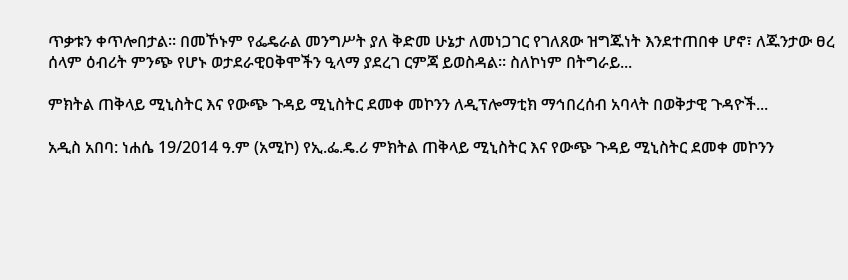ጥቃቱን ቀጥሎበታል። በመኾኑም የፌዴራል መንግሥት ያለ ቅድመ ሁኔታ ለመነጋገር የገለጸው ዝግጁነት እንደተጠበቀ ሆኖ፣ ለጁንታው ፀረ ሰላም ዕብሪት ምንጭ የሆኑ ወታደራዊዐቅሞችን ዒላማ ያደረገ ርምጃ ይወስዳል። ስለኮነም በትግራይ...

ምክትል ጠቅላይ ሚኒስትር እና የውጭ ጉዳይ ሚኒስትር ደመቀ መኮንን ለዲፕሎማቲክ ማኅበረሰብ አባላት በወቅታዊ ጉዳዮች...

አዲስ አበባ: ነሐሴ 19/2014 ዓ.ም (አሚኮ) የኢ.ፌ.ዴ.ሪ ምክትል ጠቅላይ ሚኒስትር እና የውጭ ጉዳይ ሚኒስትር ደመቀ መኮንን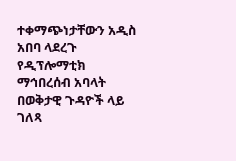ተቀማጭነታቸውን አዲስ አበባ ላደረጉ የዲፕሎማቲክ ማኅበረሰብ አባላት በወቅታዊ ጉዳዮች ላይ ገለጻ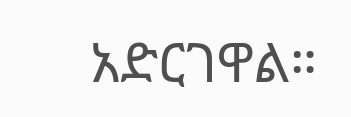አድርገዋል።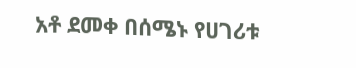አቶ ደመቀ በሰሜኑ የሀገሪቱ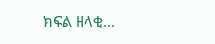ክፍል ዘላቂ...